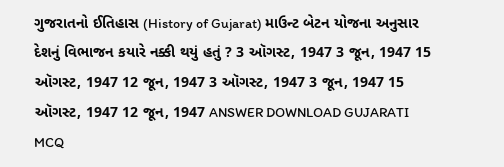ગુજરાતનો ઈતિહાસ (History of Gujarat) માઉન્ટ બેટન યોજના અનુસાર દેશનું વિભાજન કયારે નક્કી થયું હતું ? 3 ઑગસ્ટ, 1947 3 જૂન, 1947 15 ઑગસ્ટ, 1947 12 જૂન, 1947 3 ઑગસ્ટ, 1947 3 જૂન, 1947 15 ઑગસ્ટ, 1947 12 જૂન, 1947 ANSWER DOWNLOAD GUJARATI MCQ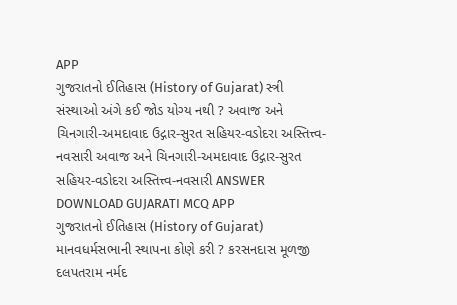APP
ગુજરાતનો ઈતિહાસ (History of Gujarat) સ્ત્રી સંસ્થાઓ અંગે કઈ જોડ યોગ્ય નથી ? અવાજ અને ચિનગારી-અમદાવાદ ઉદ્ગાર-સુરત સહિયર-વડોદરા અસ્તિત્ત્વ-નવસારી અવાજ અને ચિનગારી-અમદાવાદ ઉદ્ગાર-સુરત સહિયર-વડોદરા અસ્તિત્ત્વ-નવસારી ANSWER DOWNLOAD GUJARATI MCQ APP
ગુજરાતનો ઈતિહાસ (History of Gujarat) માનવધર્મસભાની સ્થાપના કોણે કરી ? કરસનદાસ મૂળજી દલપતરામ નર્મદ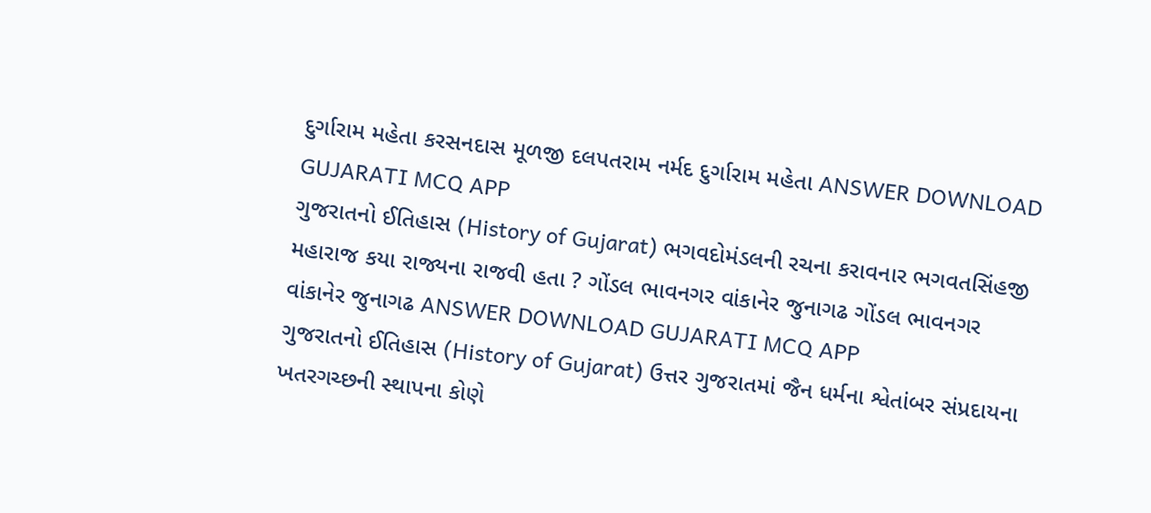દુર્ગારામ મહેતા કરસનદાસ મૂળજી દલપતરામ નર્મદ દુર્ગારામ મહેતા ANSWER DOWNLOAD GUJARATI MCQ APP
ગુજરાતનો ઈતિહાસ (History of Gujarat) ભગવદોમંડલની રચના કરાવનાર ભગવતસિંહજી મહારાજ કયા રાજ્યના રાજવી હતા ? ગોંડલ ભાવનગર વાંકાનેર જુનાગઢ ગોંડલ ભાવનગર વાંકાનેર જુનાગઢ ANSWER DOWNLOAD GUJARATI MCQ APP
ગુજરાતનો ઈતિહાસ (History of Gujarat) ઉત્તર ગુજરાતમાં જૈન ધર્મના શ્વેતાંબર સંપ્રદાયના ખતરગચ્છની સ્થાપના કોણે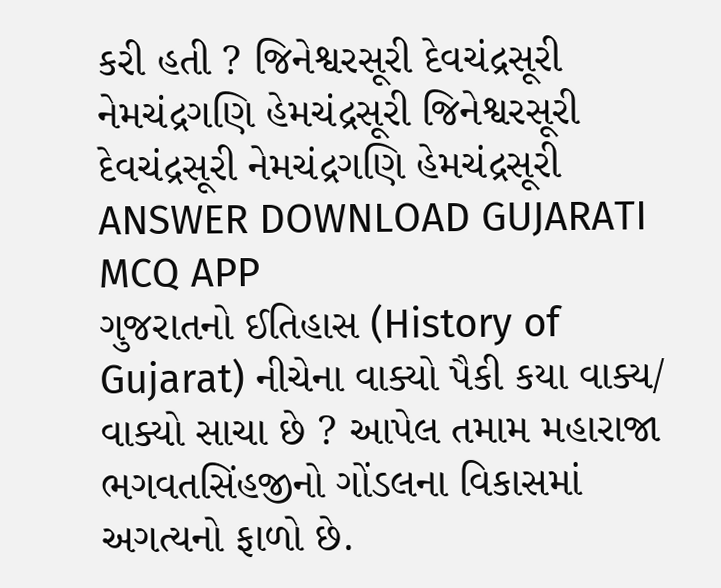કરી હતી ? જિનેશ્વરસૂરી દેવચંદ્રસૂરી નેમચંદ્રગણિ હેમચંદ્રસૂરી જિનેશ્વરસૂરી દેવચંદ્રસૂરી નેમચંદ્રગણિ હેમચંદ્રસૂરી ANSWER DOWNLOAD GUJARATI MCQ APP
ગુજરાતનો ઈતિહાસ (History of Gujarat) નીચેના વાક્યો પૈકી કયા વાક્ય/ વાક્યો સાચા છે ? આપેલ તમામ મહારાજા ભગવતસિંહજીનો ગોંડલના વિકાસમાં અગત્યનો ફાળો છે.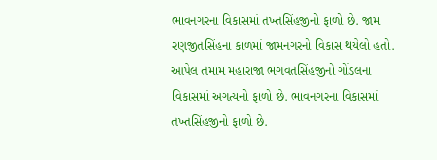ભાવનગરના વિકાસમાં તખ્તસિંહજીનો ફાળો છે. જામ રણજીતસિંહના કાળમાં જામનગરનો વિકાસ થયેલો હતો. આપેલ તમામ મહારાજા ભગવતસિંહજીનો ગોંડલના વિકાસમાં અગત્યનો ફાળો છે. ભાવનગરના વિકાસમાં તખ્તસિંહજીનો ફાળો છે.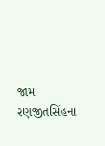જામ રણજીતસિંહના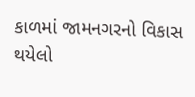કાળમાં જામનગરનો વિકાસ થયેલો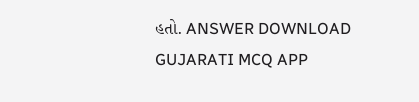હતો. ANSWER DOWNLOAD GUJARATI MCQ APP